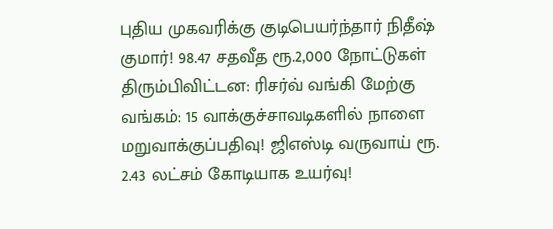புதிய முகவரிக்கு குடிபெயர்ந்தார் நிதீஷ் குமார்! 98.47 சதவீத ரூ.2,000 நோட்டுகள் திரும்பிவிட்டன: ரிசர்வ் வங்கி மேற்கு வங்கம்: 15 வாக்குச்சாவடிகளில் நாளை மறுவாக்குப்பதிவு! ஜிஎஸ்டி வருவாய் ரூ. 2.43 லட்சம் கோடியாக உயர்வு!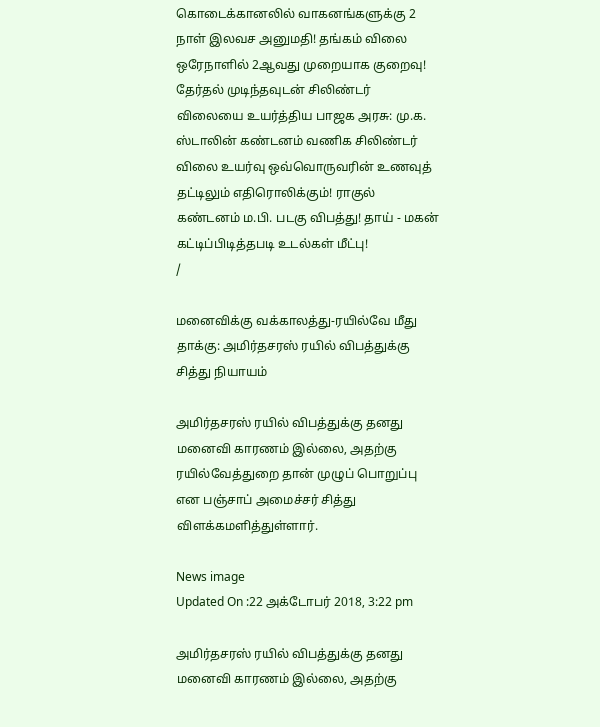கொடைக்கானலில் வாகனங்களுக்கு 2 நாள் இலவச அனுமதி! தங்கம் விலை ஒரேநாளில் 2ஆவது முறையாக குறைவு! தேர்தல் முடிந்தவுடன் சிலிண்டர் விலையை உயர்த்திய பாஜக அரசு: மு.க. ஸ்டாலின் கண்டனம் வணிக சிலிண்டர் விலை உயர்வு ஒவ்வொருவரின் உணவுத் தட்டிலும் எதிரொலிக்கும்! ராகுல் கண்டனம் ம.பி. படகு விபத்து! தாய் - மகன் கட்டிப்பிடித்தபடி உடல்கள் மீட்பு!
/

மனைவிக்கு வக்காலத்து-ரயில்வே மீது தாக்கு: அமிர்தசரஸ் ரயில் விபத்துக்கு சித்து நியாயம்

அமிர்தசரஸ் ரயில் விபத்துக்கு தனது மனைவி காரணம் இல்லை, அதற்கு ரயில்வேத்துறை தான் முழுப் பொறுப்பு என பஞ்சாப் அமைச்சர் சித்து விளக்கமளித்துள்ளார்.

News image
Updated On :22 அக்டோபர் 2018, 3:22 pm

அமிர்தசரஸ் ரயில் விபத்துக்கு தனது மனைவி காரணம் இல்லை, அதற்கு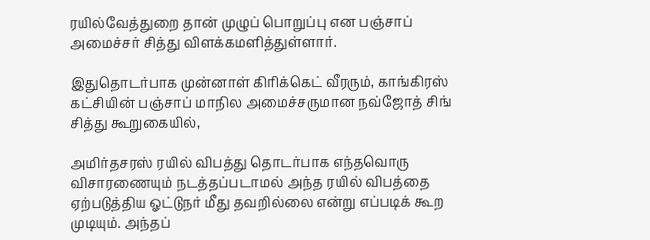ரயில்வேத்துறை தான் முழுப் பொறுப்பு என பஞ்சாப் அமைச்சர் சித்து விளக்கமளித்துள்ளார்.

இதுதொடர்பாக முன்னாள் கிரிக்கெட் வீரரும், காங்கிரஸ் கட்சியின் பஞ்சாப் மாநில அமைச்சருமான நவ்ஜோத் சிங் சித்து கூறுகையில்,

அமிர்தசரஸ் ரயில் விபத்து தொடர்பாக எந்தவொரு விசாரணையும் நடத்தப்படாமல் அந்த ரயில் விபத்தை ஏற்படுத்திய ஓட்டுநர் மீது தவறில்லை என்று எப்படிக் கூற முடியும். அந்தப்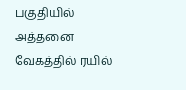பகுதியில் அத்தனை வேகத்தில் ரயில்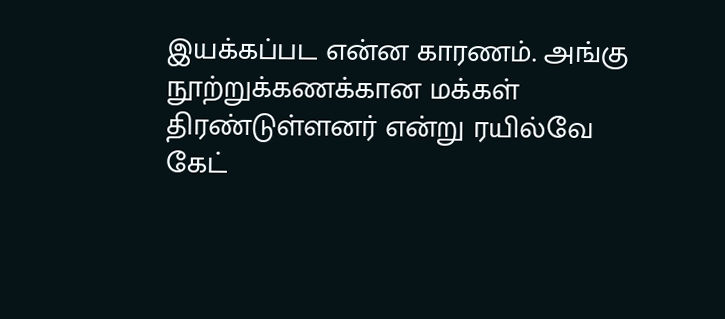இயக்கப்பட என்ன காரணம். அங்கு நூற்றுக்கணக்கான மக்கள் திரண்டுள்ளனர் என்று ரயில்வே கேட்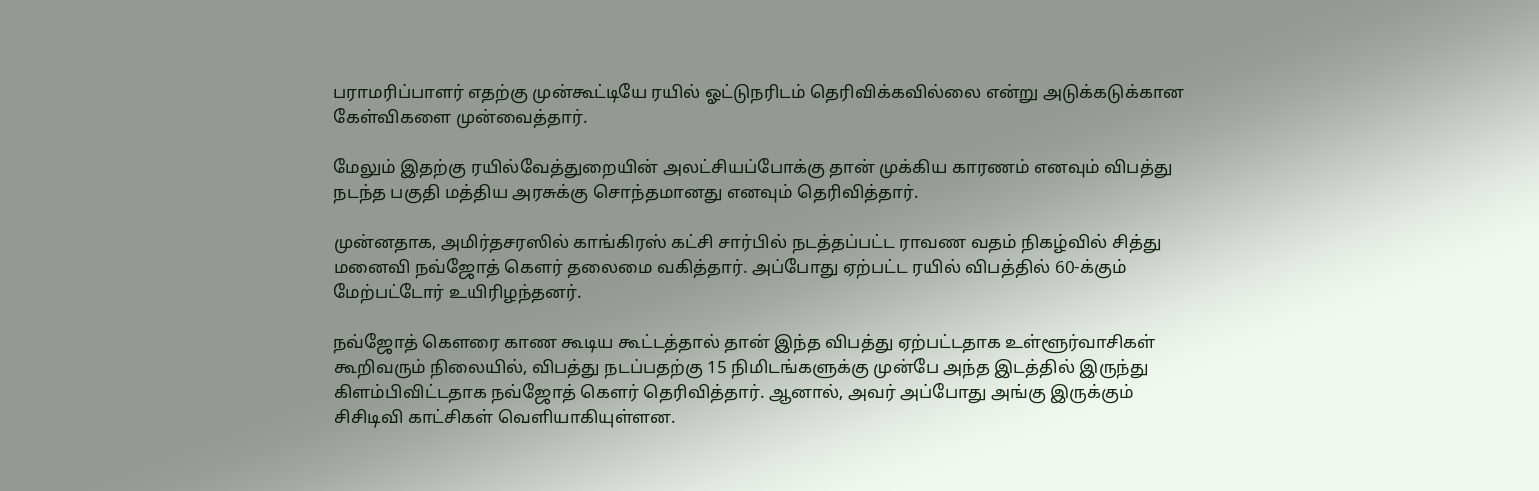பராமரிப்பாளர் எதற்கு முன்கூட்டியே ரயில் ஓட்டுநரிடம் தெரிவிக்கவில்லை என்று அடுக்கடுக்கான கேள்விகளை முன்வைத்தார்.

மேலும் இதற்கு ரயில்வேத்துறையின் அலட்சியப்போக்கு தான் முக்கிய காரணம் எனவும் விபத்து நடந்த பகுதி மத்திய அரசுக்கு சொந்தமானது எனவும் தெரிவித்தார்.

முன்னதாக, அமிர்தசரஸில் காங்கிரஸ் கட்சி சார்பில் நடத்தப்பட்ட ராவண வதம் நிகழ்வில் சித்து மனைவி நவ்ஜோத் கௌர் தலைமை வகித்தார். அப்போது ஏற்பட்ட ரயில் விபத்தில் 60-க்கும் மேற்பட்டோர் உயிரிழந்தனர்.

நவ்ஜோத் கௌரை காண கூடிய கூட்டத்தால் தான் இந்த விபத்து ஏற்பட்டதாக உள்ளூர்வாசிகள் கூறிவரும் நிலையில், விபத்து நடப்பதற்கு 15 நிமிடங்களுக்கு முன்பே அந்த இடத்தில் இருந்து கிளம்பிவிட்டதாக நவ்ஜோத் கௌர் தெரிவித்தார். ஆனால், அவர் அப்போது அங்கு இருக்கும் சிசிடிவி காட்சிகள் வெளியாகியுள்ளன.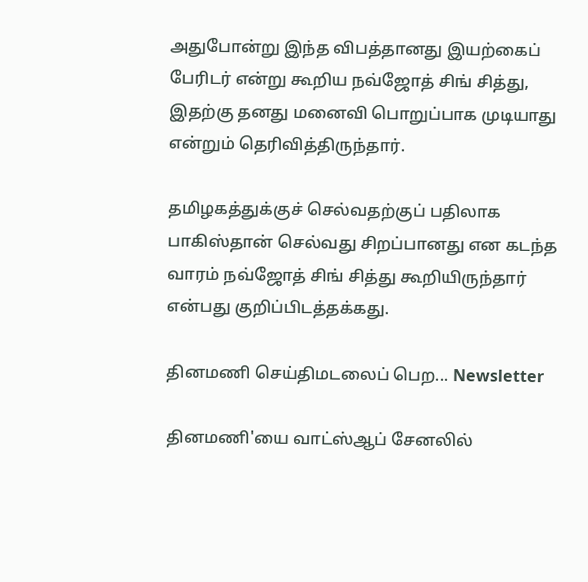அதுபோன்று இந்த விபத்தானது இயற்கைப் பேரிடர் என்று கூறிய நவ்ஜோத் சிங் சித்து, இதற்கு தனது மனைவி பொறுப்பாக முடியாது என்றும் தெரிவித்திருந்தார்.

தமிழகத்துக்குச் செல்வதற்குப் பதிலாக பாகிஸ்தான் செல்வது சிறப்பானது என கடந்த வாரம் நவ்ஜோத் சிங் சித்து கூறியிருந்தார் என்பது குறிப்பிடத்தக்கது.

தினமணி செய்திமடலைப் பெற... Newsletter

தினமணி'யை வாட்ஸ்ஆப் சேனலில்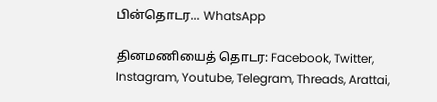பின்தொடர... WhatsApp

தினமணியைத் தொடர: Facebook, Twitter, Instagram, Youtube, Telegram, Threads, Arattai,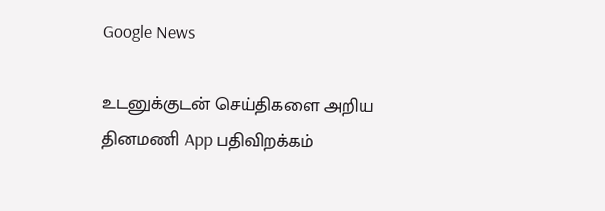Google News

உடனுக்குடன் செய்திகளை அறிய தினமணி App பதிவிறக்கம்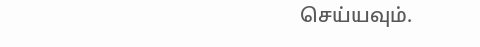செய்யவும்.